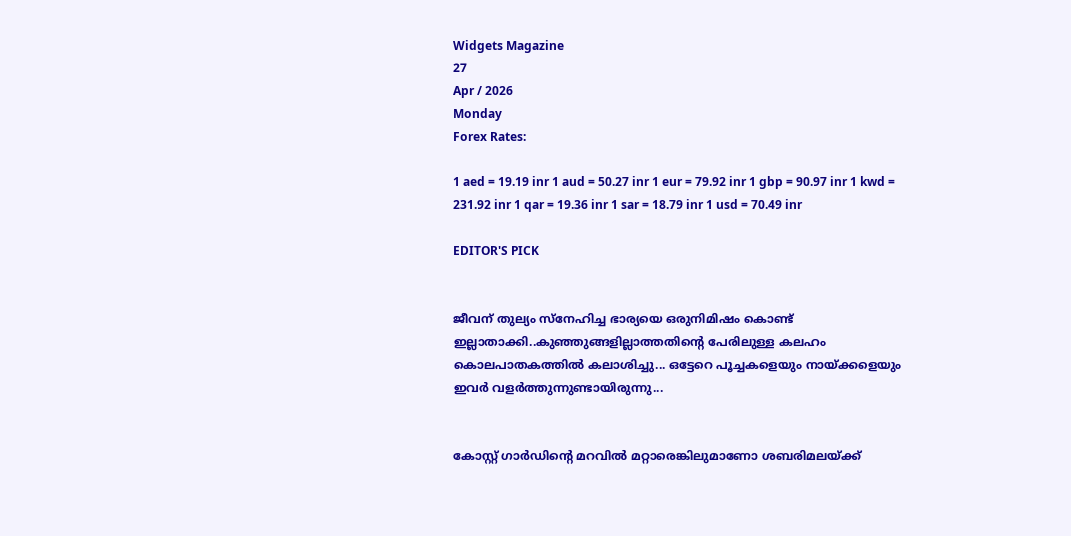Widgets Magazine
27
Apr / 2026
Monday
Forex Rates:

1 aed = 19.19 inr 1 aud = 50.27 inr 1 eur = 79.92 inr 1 gbp = 90.97 inr 1 kwd = 231.92 inr 1 qar = 19.36 inr 1 sar = 18.79 inr 1 usd = 70.49 inr

EDITOR'S PICK


ജീവന് തുല്യം സ്നേഹിച്ച ഭാര്യയെ ഒരുനിമിഷം കൊണ്ട് ഇല്ലാതാക്കി..കുഞ്ഞുങ്ങളില്ലാത്തതിന്റെ പേരിലുള്ള കലഹം കൊലപാതകത്തിൽ കലാശിച്ചു... ഒട്ടേറെ പൂച്ചകളെയും നായ്ക്കളെയും ഇവർ വളർത്തുന്നുണ്ടായിരുന്നു...


കോസ്റ്റ് ഗാർഡിന്റെ മറവിൽ മറ്റാരെങ്കിലുമാണോ ശബരിമലയ്ക്ക്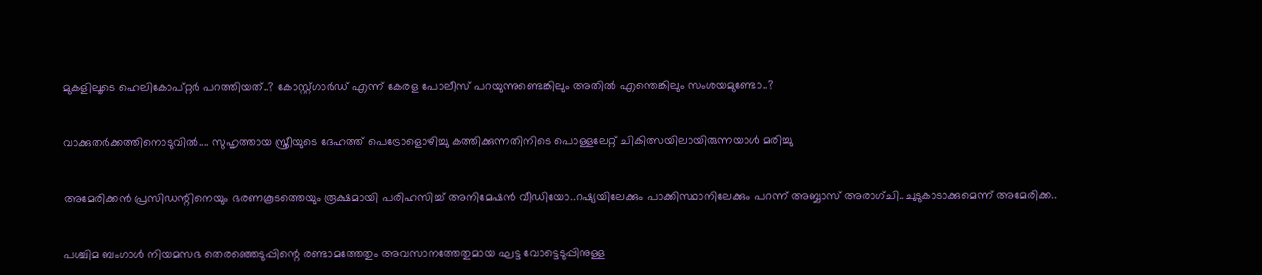മുകളിലൂടെ ഹെലികോപ്റ്റർ പറത്തിയത്..? കോസ്റ്റ്ഗാർഡ് എന്ന് കേരള പോലീസ് പറയുന്നുണ്ടെങ്കിലും അതിൽ എന്തെങ്കിലും സംശയമുണ്ടോ..?


വാക്കുതർക്കത്തിനൊടുവിൽ.... സുഹൃത്തായ സ്ത്രീയുടെ ദേഹത്ത് പെട്രോളൊഴിച്ചു കത്തിക്കുന്നതിനിടെ പൊള്ളലേറ്റ് ചികിത്സയിലായിരുന്നയാൾ മരിച്ചു


അമേരിക്കൻ പ്രസിഡന്റിനെയും ഭരണകൂടത്തെയും രൂക്ഷമായി പരിഹസിച്ച് അനിമേഷൻ വീഡിയോ..റഷ്യയിലേക്കും പാക്കിസ്ഥാനിലേക്കും പറന്ന് അബ്ബാസ് അരാഗ്‌ചി..ചുടുകാടാക്കുമെന്ന് അമേരിക്ക..


പശ്ചിമ ബംഗാൾ നിയമസഭ തെരഞ്ഞെടുപ്പിന്റെ രണ്ടാമത്തേതും അവസാനത്തേതുമായ ഘട്ട വോട്ടെടുപ്പിനുള്ള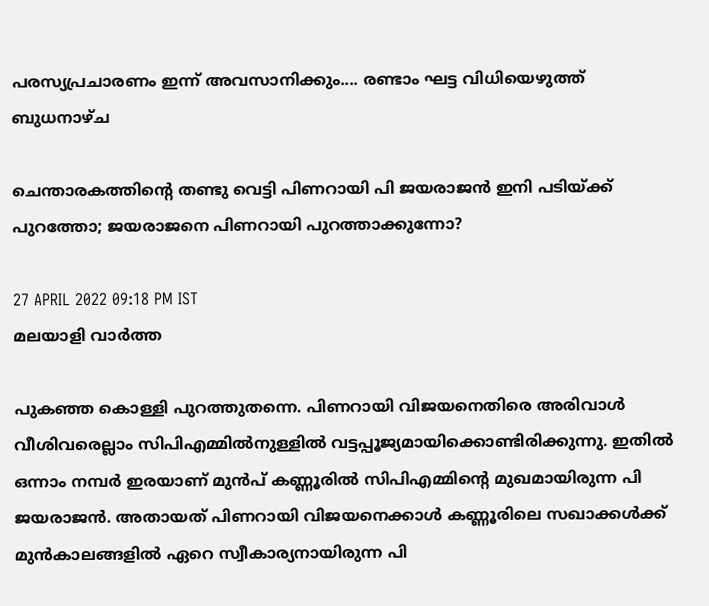പരസ്യപ്രചാരണം ഇന്ന് അവസാനിക്കും.... രണ്ടാം ഘട്ട വിധിയെഴുത്ത് ബുധനാഴ്ച

ചെന്താരകത്തിന്റെ തണ്ടു വെട്ടി പിണറായി പി ജയരാജന്‍ ഇനി പടിയ്ക്ക് പുറത്തോ; ജയരാജനെ പിണറായി പുറത്താക്കുന്നോ?

27 APRIL 2022 09:18 PM IST
മലയാളി വാര്‍ത്ത

പുകഞ്ഞ കൊള്ളി പുറത്തുതന്നെ. പിണറായി വിജയനെതിരെ അരിവാള്‍ വീശിവരെല്ലാം സിപിഎമ്മില്‍നുള്ളില്‍ വട്ടപ്പൂജ്യമായിക്കൊണ്ടിരിക്കുന്നു. ഇതില്‍ ഒന്നാം നമ്പര്‍ ഇരയാണ് മുന്‍പ് കണ്ണൂരില്‍ സിപിഎമ്മിന്റെ മുഖമായിരുന്ന പി ജയരാജന്‍. അതായത് പിണറായി വിജയനെക്കാള്‍ കണ്ണൂരിലെ സഖാക്കള്‍ക്ക് മുന്‍കാലങ്ങളില്‍ ഏറെ സ്വീകാര്യനായിരുന്ന പി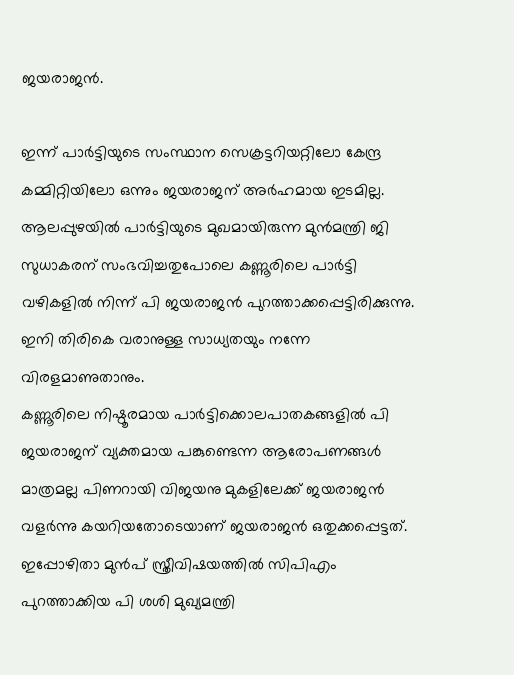ജയരാജന്‍.

ഇന്ന് പാര്‍ട്ടിയുടെ സംസ്ഥാന സെക്രട്ടറിയറ്റിലോ കേന്ദ്ര കമ്മിറ്റിയിലോ ഒന്നും ജയരാജന് അര്‍ഹമായ ഇടമില്ല. ആലപ്പുഴയില്‍ പാര്‍ട്ടിയുടെ മുഖമായിരുന്ന മുന്‍മന്ത്രി ജി സുധാകരന് സംഭവിച്ചതുപോലെ കണ്ണൂരിലെ പാര്‍ട്ടി വഴികളില്‍ നിന്ന് പി ജയരാജന്‍ പുറത്താക്കപ്പെട്ടിരിക്കുന്നു. ഇനി തിരികെ വരാനുള്ള സാധ്യതയും നന്നേ വിരളമാണുതാനും.
കണ്ണൂരിലെ നിഷ്ഠൂരമായ പാര്‍ട്ടിക്കൊലപാതകങ്ങളില്‍ പി ജയരാജന് വ്യക്തമായ പങ്കുണ്ടെന്ന ആരോപണങ്ങള്‍ മാത്രമല്ല പിണറായി വിജയനു മുകളിലേക്ക് ജയരാജന്‍ വളര്‍ന്നു കയറിയതോടെയാണ് ജയരാജന്‍ ഒതുക്കപ്പെട്ടത്. ഇപ്പോഴിതാ മുന്‍പ് സ്ത്രീവിഷയത്തില്‍ സിപിഎം പുറത്താക്കിയ പി ശശി മുഖ്യമന്ത്രി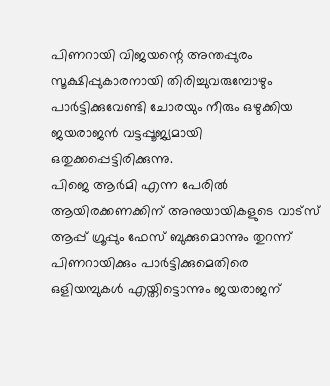പിണറായി വിജയന്റെ അന്തപ്പുരം സൂക്ഷിപ്പുകാരനായി തിരിച്ചുവരുമ്പോഴും പാര്‍ട്ടിക്കുവേണ്ടി ചോരയും നീരും ഒഴുക്കിയ ജയരാജന്‍ വട്ടപ്പൂജ്യമായി ഒതുക്കപ്പെട്ടിരിക്കുന്നു.
പിജെ ആര്‍മി എന്ന പേരില്‍ ആയിരക്കണക്കിന് അനുയായികളുടെ വാട്‌സ് ആപ്പ് ഗ്രൂപ്പും ഫേസ് ബുക്കുമൊന്നും തുറന്ന് പിണറായിക്കും പാര്‍ട്ടിക്കുമെതിരെ ഒളിയമ്പുകള്‍ എയ്തിട്ടൊന്നും ജയരാജന്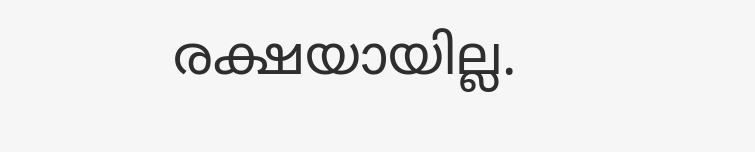രക്ഷയായില്ല.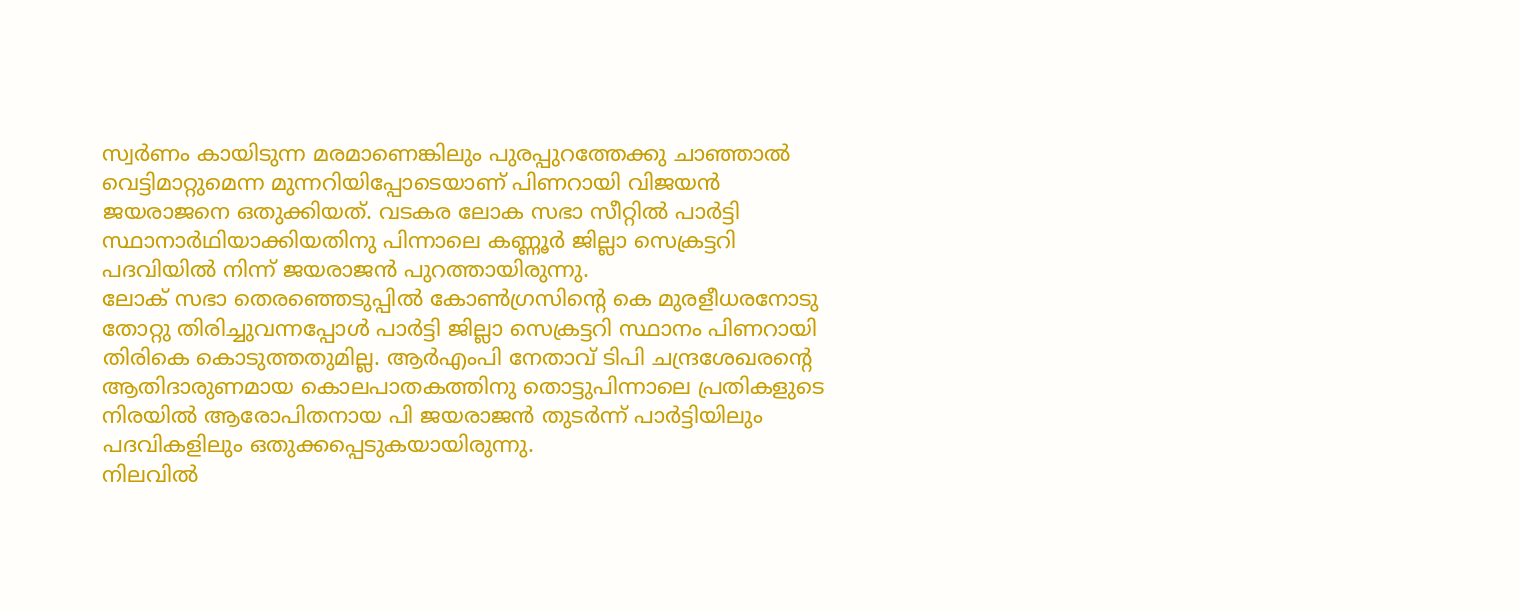സ്വര്‍ണം കായിടുന്ന മരമാണെങ്കിലും പുരപ്പുറത്തേക്കു ചാഞ്ഞാല്‍ വെട്ടിമാറ്റുമെന്ന മുന്നറിയിപ്പോടെയാണ് പിണറായി വിജയന്‍ ജയരാജനെ ഒതുക്കിയത്. വടകര ലോക സഭാ സീറ്റില്‍ പാര്‍ട്ടി സ്ഥാനാര്‍ഥിയാക്കിയതിനു പിന്നാലെ കണ്ണൂര്‍ ജില്ലാ സെക്രട്ടറി പദവിയില്‍ നിന്ന് ജയരാജന്‍ പുറത്തായിരുന്നു.
ലോക് സഭാ തെരഞ്ഞെടുപ്പില്‍ കോണ്‍ഗ്രസിന്റെ കെ മുരളീധരനോടു തോറ്റു തിരിച്ചുവന്നപ്പോള്‍ പാര്‍ട്ടി ജില്ലാ സെക്രട്ടറി സ്ഥാനം പിണറായി തിരികെ കൊടുത്തതുമില്ല. ആര്‍എംപി നേതാവ് ടിപി ചന്ദ്രശേഖരന്റെ ആതിദാരുണമായ കൊലപാതകത്തിനു തൊട്ടുപിന്നാലെ പ്രതികളുടെ നിരയില്‍ ആരോപിതനായ പി ജയരാജന്‍ തുടര്‍ന്ന് പാര്‍ട്ടിയിലും പദവികളിലും ഒതുക്കപ്പെടുകയായിരുന്നു.
നിലവില്‍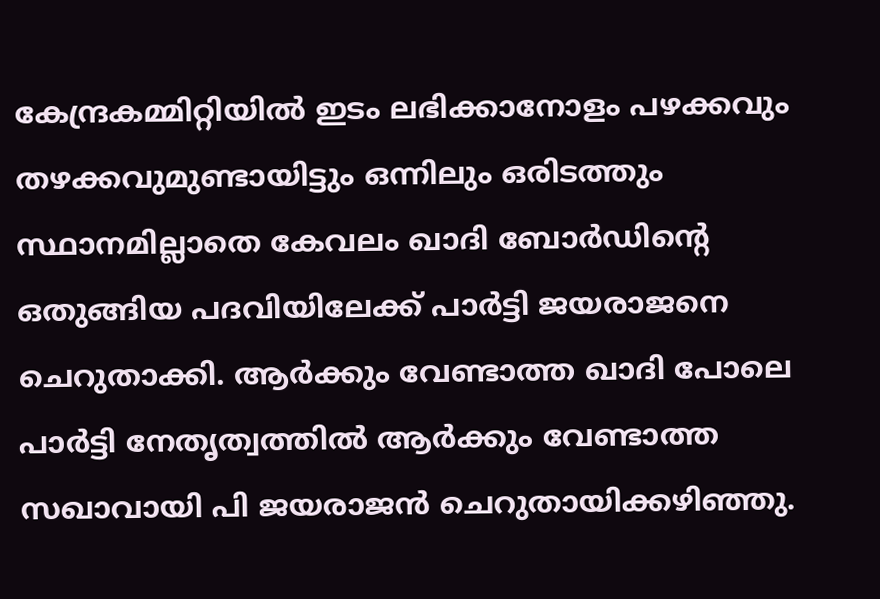കേന്ദ്രകമ്മിറ്റിയില്‍ ഇടം ലഭിക്കാനോളം പഴക്കവും തഴക്കവുമുണ്ടായിട്ടും ഒന്നിലും ഒരിടത്തും സ്ഥാനമില്ലാതെ കേവലം ഖാദി ബോര്‍ഡിന്റെ ഒതുങ്ങിയ പദവിയിലേക്ക് പാര്‍ട്ടി ജയരാജനെ ചെറുതാക്കി. ആര്‍ക്കും വേണ്ടാത്ത ഖാദി പോലെ പാര്‍ട്ടി നേതൃത്വത്തില്‍ ആര്‍ക്കും വേണ്ടാത്ത സഖാവായി പി ജയരാജന്‍ ചെറുതായിക്കഴിഞ്ഞു.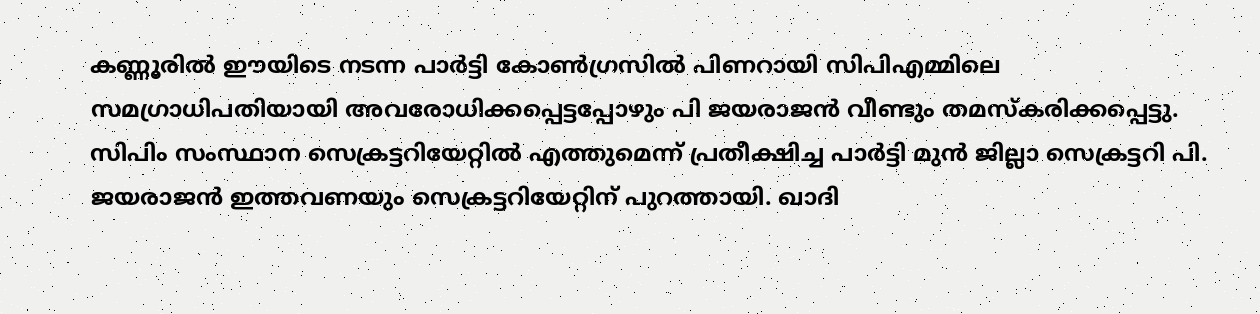കണ്ണൂരില്‍ ഈയിടെ നടന്ന പാര്‍ട്ടി കോണ്‍ഗ്രസില്‍ പിണറായി സിപിഎമ്മിലെ സമഗ്രാധിപതിയായി അവരോധിക്കപ്പെട്ടപ്പോഴും പി ജയരാജന്‍ വീണ്ടും തമസ്‌കരിക്കപ്പെട്ടു.
സിപിം സംസ്ഥാന സെക്രട്ടറിയേറ്റില്‍ എത്തുമെന്ന് പ്രതീക്ഷിച്ച പാര്‍ട്ടി മുന്‍ ജില്ലാ സെക്രട്ടറി പി. ജയരാജന്‍ ഇത്തവണയും സെക്രട്ടറിയേറ്റിന് പുറത്തായി. ഖാദി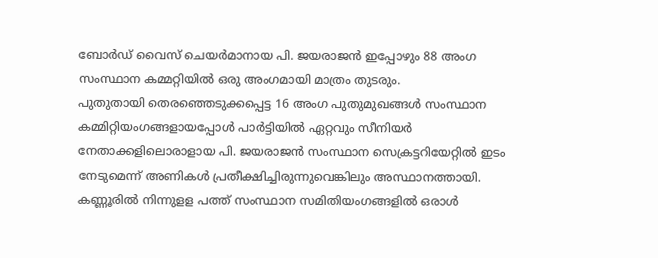ബോര്‍ഡ് വൈസ് ചെയര്‍മാനായ പി. ജയരാജന്‍ ഇപ്പോഴും 88 അംഗ സംസ്ഥാന കമ്മറ്റിയില്‍ ഒരു അംഗമായി മാത്രം തുടരും.
പുതുതായി തെരഞ്ഞെടുക്കപ്പെട്ട 16 അംഗ പുതുമുഖങ്ങള്‍ സംസ്ഥാന കമ്മിറ്റിയംഗങ്ങളായപ്പോള്‍ പാര്‍ട്ടിയില്‍ ഏറ്റവും സീനിയര്‍ നേതാക്കളിലൊരാളായ പി. ജയരാജന്‍ സംസ്ഥാന സെക്രട്ടറിയേറ്റില്‍ ഇടം നേടുമെന്ന് അണികള്‍ പ്രതീക്ഷിച്ചിരുന്നുവെങ്കിലും അസ്ഥാനത്തായി. കണ്ണൂരില്‍ നിന്നുളള പത്ത് സംസ്ഥാന സമിതിയംഗങ്ങളില്‍ ഒരാള്‍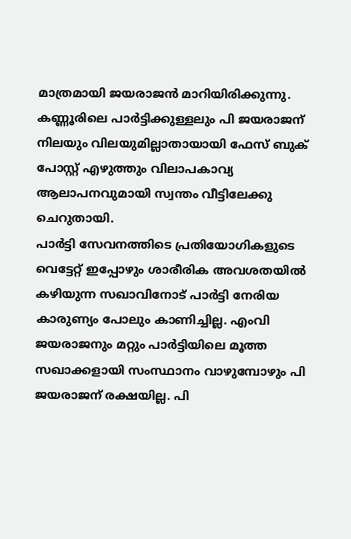മാത്രമായി ജയരാജന്‍ മാറിയിരിക്കുന്നു. കണ്ണൂരിലെ പാര്‍ട്ടിക്കുള്ളലും പി ജയരാജന് നിലയും വിലയുമില്ലാതായായി ഫേസ് ബുക് പോസ്റ്റ് എഴുത്തും വിലാപകാവ്യ ആലാപനവുമായി സ്വന്തം വീട്ടിലേക്കു ചെറുതായി.
പാര്‍ട്ടി സേവനത്തിടെ പ്രതിയോഗികളുടെ വെട്ടേറ്റ് ഇപ്പോഴും ശാരീരിക അവശതയില്‍ കഴിയുന്ന സഖാവിനോട് പാര്‍ട്ടി നേരിയ കാരുണ്യം പോലും കാണിച്ചില്ല. എംവി ജയരാജനും മറ്റും പാര്‍ട്ടിയിലെ മൂത്ത സഖാക്കളായി സംസ്ഥാനം വാഴുമ്പോഴും പി ജയരാജന് രക്ഷയില്ല. പി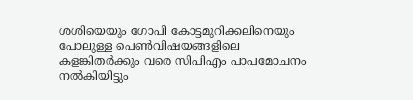ശശിയെയും ഗോപി കോട്ടമുറിക്കലിനെയും പോലുള്ള പെണ്‍വിഷയങ്ങളിലെ കളങ്കിതര്‍ക്കും വരെ സിപിഎം പാപമോചനം നല്‍കിയിട്ടും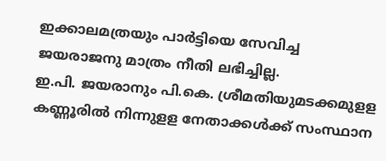ഇക്കാലമത്രയും പാര്‍ട്ടിയെ സേവിച്ച ജയരാജനു മാത്രം നീതി ലഭിച്ചില്ല.
ഇ.പി. ജയരാനും പി.കെ. ശ്രീമതിയുമടക്കമുളള കണ്ണൂരില്‍ നിന്നുളള നേതാക്കള്‍ക്ക് സംസ്ഥാന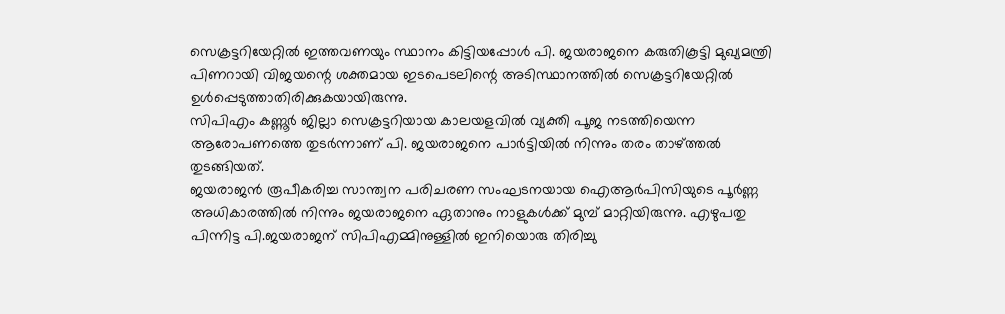സെക്രട്ടറിയേറ്റില്‍ ഇത്തവണയും സ്ഥാനം കിട്ടിയപ്പോള്‍ പി. ജയരാജനെ കരുതികൂട്ടി മുഖ്യമന്ത്രി പിണറായി വിജയന്റെ ശക്തമായ ഇടപെടലിന്റെ അടിസ്ഥാനത്തില്‍ സെക്രട്ടറിയേറ്റില്‍ ഉള്‍പ്പെടുത്താതിരിക്കുകയായിരുന്നു.
സിപിഎം കണ്ണൂര്‍ ജില്ലാ സെക്രട്ടറിയായ കാലയളവില്‍ വ്യക്തി പൂജ നടത്തിയെന്ന ആരോപണത്തെ തുടര്‍ന്നാണ് പി. ജയരാജനെ പാര്‍ട്ടിയില്‍ നിന്നും തരം താഴ്ത്തല്‍ തുടങ്ങിയത്.
ജയരാജന്‍ രൂപീകരിച്ച സാന്ത്വന പരിചരണ സംഘടനയായ ഐആര്‍പിസിയുടെ പൂര്‍ണ്ണ അധികാരത്തില്‍ നിന്നും ജയരാജനെ ഏതാനും നാളുകള്‍ക്ക് മുമ്പ് മാറ്റിയിരുന്നു. എഴുപതു പിന്നിട്ട പി.ജയരാജന് സിപിഎമ്മിനുള്ളില്‍ ഇനിയൊരു തിരിച്ചു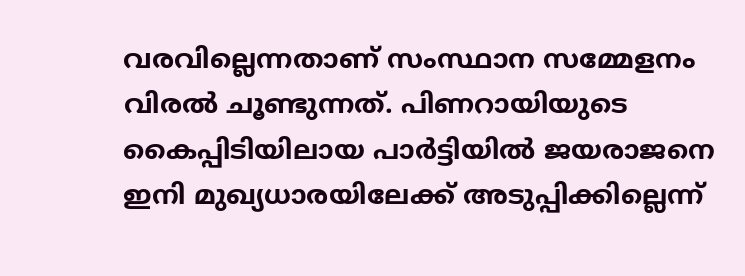വരവില്ലെന്നതാണ് സംസ്ഥാന സമ്മേളനം വിരല്‍ ചൂണ്ടുന്നത്. പിണറായിയുടെ കൈപ്പിടിയിലായ പാര്‍ട്ടിയില്‍ ജയരാജനെ ഇനി മുഖ്യധാരയിലേക്ക് അടുപ്പിക്കില്ലെന്ന്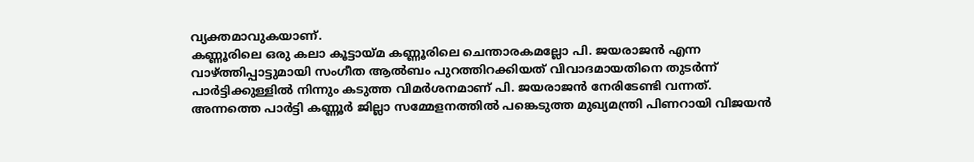വ്യക്തമാവുകയാണ്.
കണ്ണൂരിലെ ഒരു കലാ കൂട്ടായ്മ കണ്ണൂരിലെ ചെന്താരകമല്ലോ പി. ജയരാജന്‍ എന്ന വാഴ്ത്തിപ്പാട്ടുമായി സംഗീത ആല്‍ബം പുറത്തിറക്കിയത് വിവാദമായതിനെ തുടര്‍ന്ന് പാര്‍ട്ടിക്കുള്ളില്‍ നിന്നും കടുത്ത വിമര്‍ശനമാണ് പി. ജയരാജന്‍ നേരിടേണ്ടി വന്നത്. അന്നത്തെ പാര്‍ട്ടി കണ്ണൂര്‍ ജില്ലാ സമ്മേളനത്തില്‍ പങ്കെടുത്ത മുഖ്യമന്ത്രി പിണറായി വിജയന്‍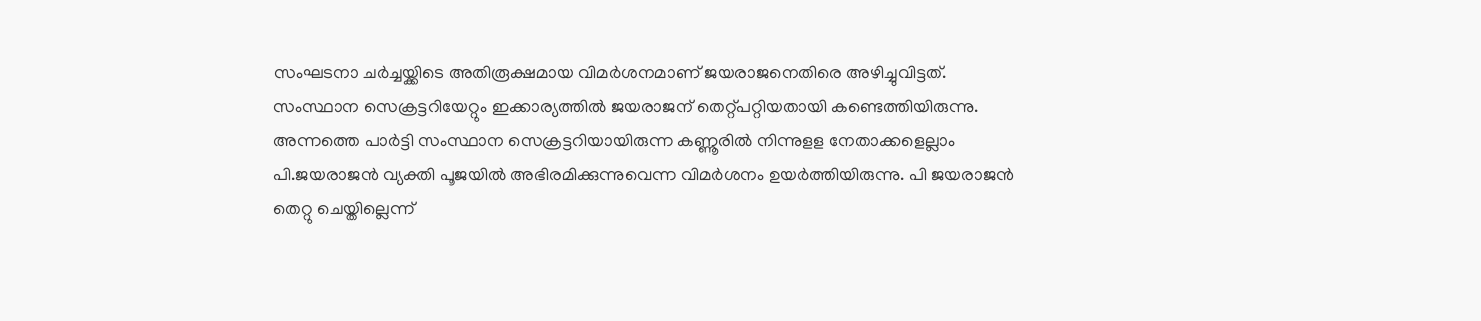സംഘടനാ ചര്‍ച്ചയ്ക്കിടെ അതിരൂക്ഷമായ വിമര്‍ശനമാണ് ജയരാജനെതിരെ അഴിച്ചുവിട്ടത്.
സംസ്ഥാന സെക്രട്ടറിയേറ്റും ഇക്കാര്യത്തില്‍ ജയരാജന് തെറ്റ്പറ്റിയതായി കണ്ടെത്തിയിരുന്നു. അന്നത്തെ പാര്‍ട്ടി സംസ്ഥാന സെക്രട്ടറിയായിരുന്ന കണ്ണൂരില്‍ നിന്നുളള നേതാക്കളെല്ലാം പി.ജയരാജന്‍ വ്യക്തി പൂജയില്‍ അഭിരമിക്കുന്നുവെന്ന വിമര്‍ശനം ഉയര്‍ത്തിയിരുന്നു. പി ജയരാജന്‍ തെറ്റു ചെയ്തില്ലെന്ന്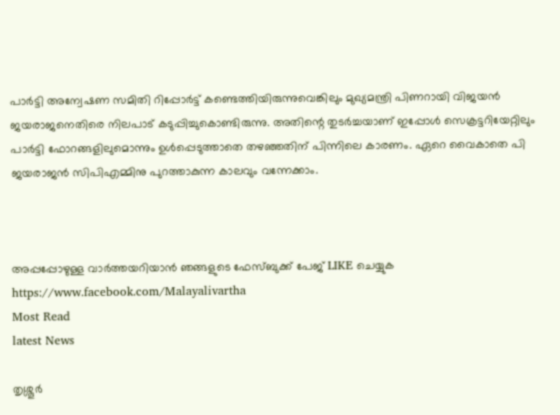പാര്‍ട്ടി അന്വേഷണ സമിതി റിപ്പോര്‍ട്ട് കണ്ടെത്തിയിരുന്നുവെങ്കിലും മുഖ്യമന്ത്രി പിണറായി വിജയന്‍ ജയരാജനെതിരെ നിലപാട് കടുപ്പിച്ചുകൊണ്ടിരുന്നു. അതിന്റെ തുടര്‍ച്ചയാണ് ഇപ്പോള്‍ സെക്രട്ടറിയേറ്റിലും പാര്‍ട്ടി ഫോറങ്ങളിലുമൊന്നും ഉള്‍പ്പെടുത്താതെ തഴഞ്ഞതിന് പിന്നിലെ കാരണം. ഏറെ വൈകാതെ പി ജയരാജന്‍ സിപിഎമ്മിനു പുറത്താകുന്ന കാലവും വന്നേക്കാം.



അപ്പപ്പോഴുള്ള വാര്‍ത്തയറിയാന്‍ ഞങ്ങളുടെ ഫേസ്‌ബുക്ക്‌ പേജ് LIKE ചെയ്യുക
https://www.facebook.com/Malayalivartha
Most Read
latest News

തൃശ്ശൂർ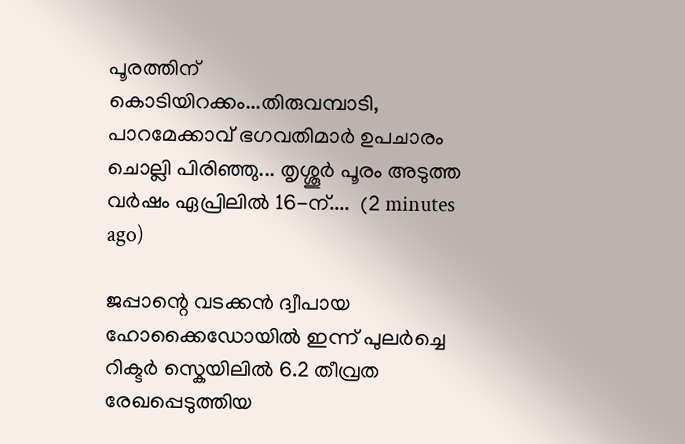പൂരത്തിന് കൊടിയിറക്കം...തിരുവമ്പാടി, പാറമേക്കാവ് ഭഗവതിമാർ ഉപചാരം ചൊല്ലി പിരിഞ്ഞു... തൃശ്ശൂർ പൂരം അടുത്ത വർഷം ഏപ്രിലിൽ 16-ന്....  (2 minutes ago)

ജപ്പാന്റെ വടക്കൻ ദ്വീപായ ഹോക്കൈഡോയിൽ ഇന്ന് പുലർച്ചെ റിക്ടർ സ്കെയിലിൽ 6.2 തീവ്രത രേഖപ്പെടുത്തിയ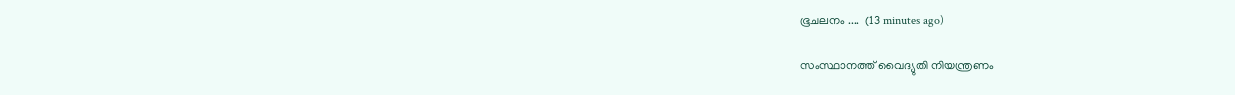ഭൂചലനം ....  (13 minutes ago)

സംസ്ഥാനത്ത് വൈദ്യുതി നിയന്ത്രണം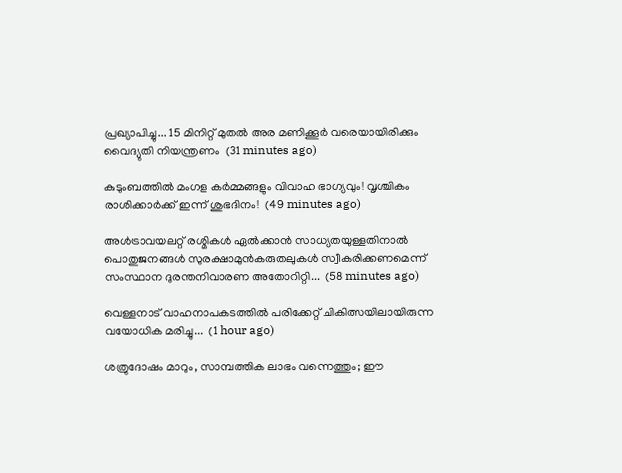പ്രഖ്യാപിച്ചു... 15 മിനിറ്റ് മുതൽ അര മണിക്കൂർ വരെയായിരിക്കും വൈദ്യുതി നിയന്ത്രണം  (31 minutes ago)

കുടുംബത്തിൽ മംഗള കർമ്മങ്ങളും വിവാഹ ഭാഗ്യവും! വൃശ്ചികം രാശിക്കാർക്ക് ഇന്ന് ശുഭദിനം!  (49 minutes ago)

അൾട്രാവയലറ്റ് രശ്മികൾ ഏൽക്കാൻ സാധ്യതയുള്ളതിനാൽ പൊതുജനങ്ങൾ സുരക്ഷാമുൻകരുതലുകൾ സ്വീകരിക്കണമെന്ന് സംസ്ഥാന ദുരന്തനിവാരണ അതോറിറ്റി...  (58 minutes ago)

വെള്ളനാട് വാഹനാപകടത്തിൽ പരിക്കേറ്റ് ചികിത്സയിലായിരുന്ന വയോധിക മരിച്ചു...  (1 hour ago)

ശത്രുദോഷം മാറും, സാമ്പത്തിക ലാഭം വന്നെത്തും; ഈ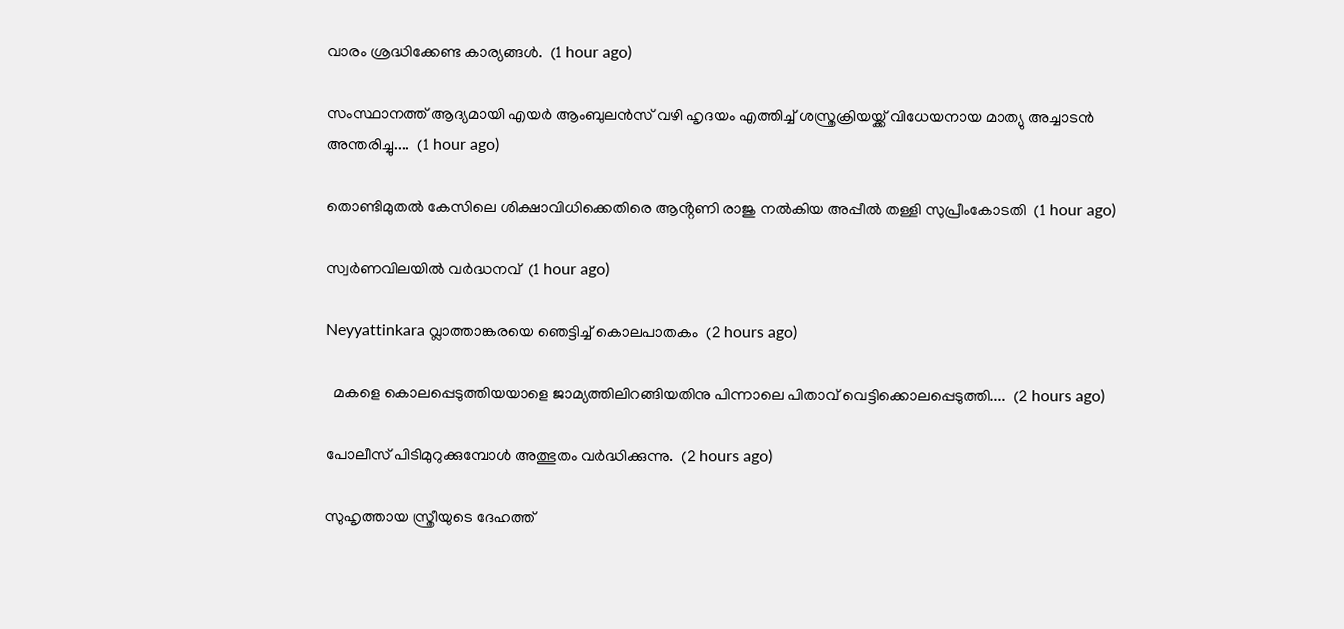വാരം ശ്രദ്ധിക്കേണ്ട കാര്യങ്ങൾ.  (1 hour ago)

സംസ്ഥാനത്ത് ആദ്യമായി എയർ ആംബുലൻസ് വഴി ഹൃദയം എത്തിച്ച് ശസ്ത്രക്രിയയ്ക്ക് വിധേയനായ മാത്യു അച്ചാടൻ അന്തരിച്ചു....  (1 hour ago)

തൊണ്ടിമുതൽ കേസിലെ ശിക്ഷാവിധിക്കെതിരെ ആൻ്റണി രാജു നൽകിയ അപ്പീൽ തള്ളി സുപ്രീംകോടതി  (1 hour ago)

സ്വര്‍ണവിലയില്‍ വര്‍ദ്ധനവ്  (1 hour ago)

Neyyattinkara വ്ലാത്താങ്കരയെ ഞെട്ടിച്ച് കൊലപാതകം  (2 hours ago)

  മകളെ കൊലപ്പെടുത്തിയയാളെ ജാമ്യത്തിലിറങ്ങിയതിനു പിന്നാലെ പിതാവ് വെട്ടിക്കൊലപ്പെടുത്തി....  (2 hours ago)

പോലീസ് പിടിമുറുക്കുമ്പോൾ അത്ഭുതം വർദ്ധിക്കുന്നു.  (2 hours ago)

സുഹൃത്തായ സ്ത്രീയുടെ ദേഹത്ത്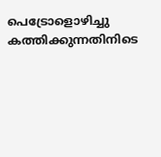പെട്രോളൊഴിച്ചു കത്തിക്കുന്നതിനിടെ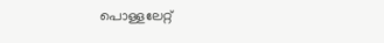പൊള്ളലേറ്റ്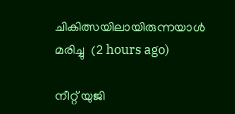ചികിത്സയിലായിരുന്നയാൾ മരിച്ചു  (2 hours ago)

നീറ്റ് യുജി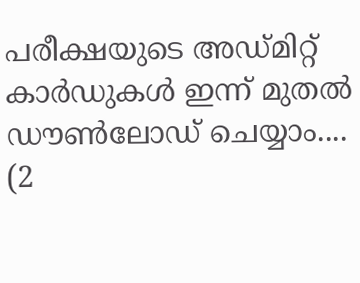പരീക്ഷയുടെ അഡ്മിറ്റ് കാർഡുകൾ ഇന്ന് മുതൽ ഡൗൺലോഡ് ചെയ്യാം....  (2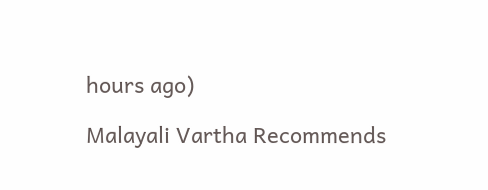hours ago)

Malayali Vartha Recommends